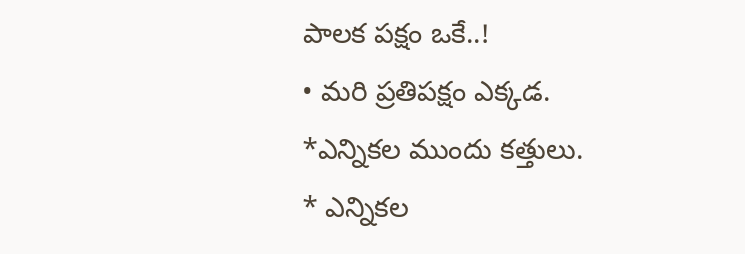పాలక పక్షం ఒకే..!
• మరి ప్రతిపక్షం ఎక్కడ.
*ఎన్నికల ముందు కత్తులు.
* ఎన్నికల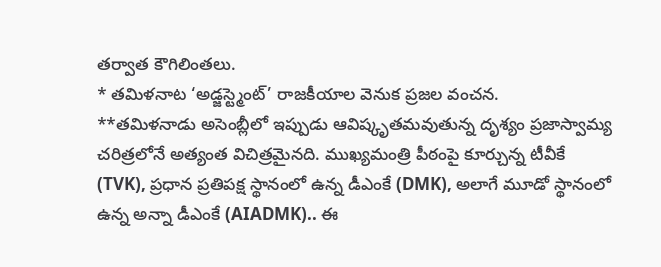తర్వాత కౌగిలింతలు.
* తమిళనాట ‘అడ్జస్ట్మెంట్’ రాజకీయాల వెనుక ప్రజల వంచన.
**తమిళనాడు అసెంబ్లీలో ఇప్పుడు ఆవిష్కృతమవుతున్న దృశ్యం ప్రజాస్వామ్య చరిత్రలోనే అత్యంత విచిత్రమైనది. ముఖ్యమంత్రి పీఠంపై కూర్చున్న టీవీకే (TVK), ప్రధాన ప్రతిపక్ష స్థానంలో ఉన్న డీఎంకే (DMK), అలాగే మూడో స్థానంలో ఉన్న అన్నా డీఎంకే (AIADMK).. ఈ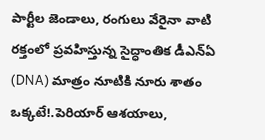పార్టీల జెండాలు, రంగులు వేరైనా వాటి రక్తంలో ప్రవహిస్తున్న సైద్ధాంతిక డీఎన్ఏ (DNA) మాత్రం నూటికి నూరు శాతం ఒక్కటే!.పెరియార్ ఆశయాలు,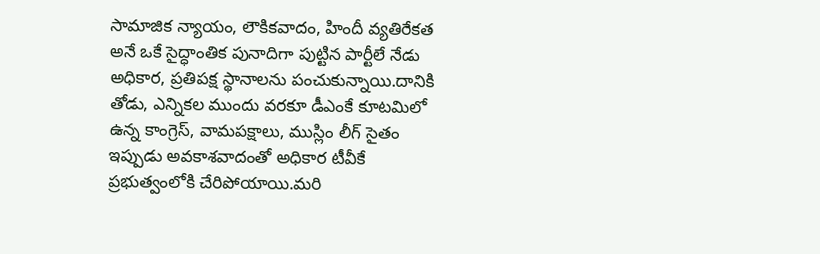సామాజిక న్యాయం, లౌకికవాదం, హిందీ వ్యతిరేకత అనే ఒకే సైద్ధాంతిక పునాదిగా పుట్టిన పార్టీలే నేడు అధికార, ప్రతిపక్ష స్థానాలను పంచుకున్నాయి.దానికి తోడు, ఎన్నికల ముందు వరకూ డీఎంకే కూటమిలో ఉన్న కాంగ్రెస్, వామపక్షాలు, ముస్లిం లీగ్ సైతం ఇప్పుడు అవకాశవాదంతో అధికార టీవీకే ప్రభుత్వంలోకి చేరిపోయాయి.మరి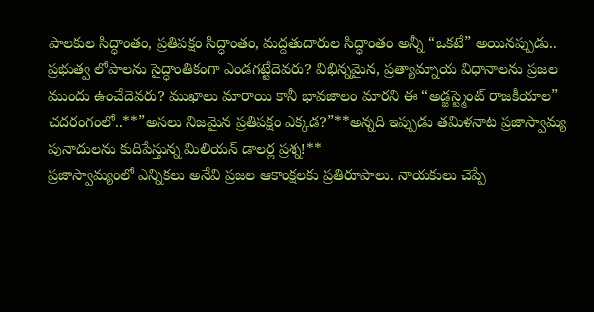పాలకుల సిద్ధాంతం, ప్రతిపక్షం సిద్ధాంతం, మద్దతుదారుల సిద్ధాంతం అన్నీ “ఒకటే” అయినప్పుడు.. ప్రభుత్వ లోపాలను సైద్ధాంతికంగా ఎండగట్టేదెవరు? విభిన్నమైన, ప్రత్యామ్నాయ విధానాలను ప్రజల ముందు ఉంచేదెవరు? ముఖాలు మారాయి కానీ భావజాలం మారని ఈ “అడ్జస్ట్మెంట్ రాజకీయాల” చదరంగంలో..**”అసలు నిజమైన ప్రతిపక్షం ఎక్కడ?”**అన్నది ఇప్పుడు తమిళనాట ప్రజాస్వామ్య పునాదులను కుదిపేస్తున్న మిలియన్ డాలర్ల ప్రశ్న!**
ప్రజాస్వామ్యంలో ఎన్నికలు అనేవి ప్రజల ఆకాంక్షలకు ప్రతిరూపాలు. నాయకులు చెప్పే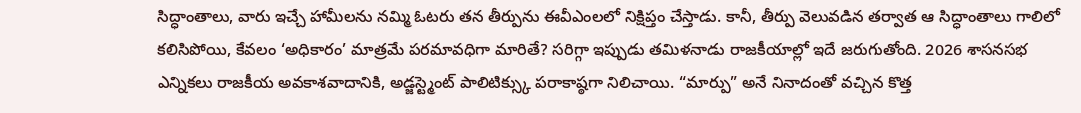సిద్ధాంతాలు, వారు ఇచ్చే హామీలను నమ్మి ఓటరు తన తీర్పును ఈవీఎంలలో నిక్షిప్తం చేస్తాడు. కానీ, తీర్పు వెలువడిన తర్వాత ఆ సిద్ధాంతాలు గాలిలో కలిసిపోయి, కేవలం ‘అధికారం’ మాత్రమే పరమావధిగా మారితే? సరిగ్గా ఇప్పుడు తమిళనాడు రాజకీయాల్లో ఇదే జరుగుతోంది. 2026 శాసనసభ ఎన్నికలు రాజకీయ అవకాశవాదానికి, అడ్జస్ట్మెంట్ పాలిటిక్స్కు పరాకాష్ఠగా నిలిచాయి. “మార్పు” అనే నినాదంతో వచ్చిన కొత్త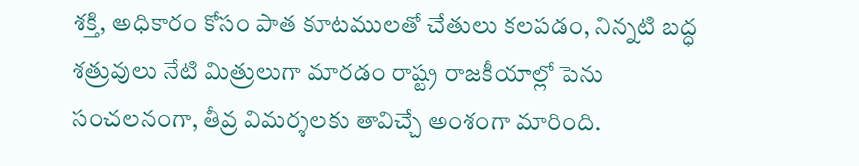శక్తి, అధికారం కోసం పాత కూటములతో చేతులు కలపడం, నిన్నటి బద్ధ శత్రువులు నేటి మిత్రులుగా మారడం రాష్ట్ర రాజకీయాల్లో పెను సంచలనంగా, తీవ్ర విమర్శలకు తావిచ్చే అంశంగా మారింది.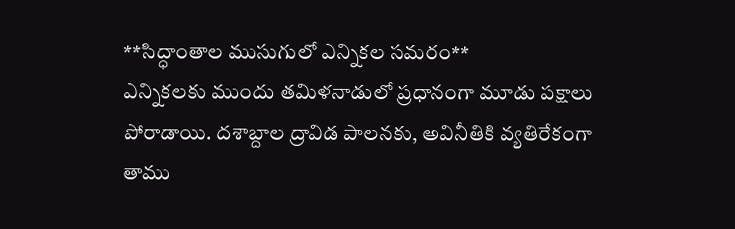**సిద్ధాంతాల ముసుగులో ఎన్నికల సమరం**
ఎన్నికలకు ముందు తమిళనాడులో ప్రధానంగా మూడు పక్షాలు పోరాడాయి. దశాబ్దాల ద్రావిడ పాలనకు, అవినీతికి వ్యతిరేకంగా తాము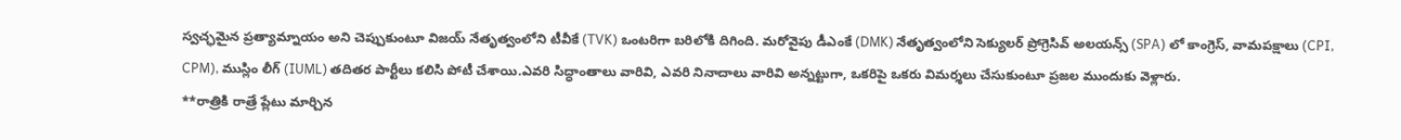స్వచ్ఛమైన ప్రత్యామ్నాయం అని చెప్పుకుంటూ విజయ్ నేతృత్వంలోని టీవీకే (TVK) ఒంటరిగా బరిలోకి దిగింది. మరోవైపు డీఎంకే (DMK) నేతృత్వంలోని సెక్యులర్ ప్రోగ్రెసివ్ అలయన్స్ (SPA) లో కాంగ్రెస్, వామపక్షాలు (CPI, CPM), ముస్లిం లీగ్ (IUML) తదితర పార్టీలు కలిసి పోటీ చేశాయి.ఎవరి సిద్ధాంతాలు వారివి, ఎవరి నినాదాలు వారివి అన్నట్టుగా, ఒకరిపై ఒకరు విమర్శలు చేసుకుంటూ ప్రజల ముందుకు వెళ్లారు.
**రాత్రికి రాత్రే ప్లేటు మార్చిన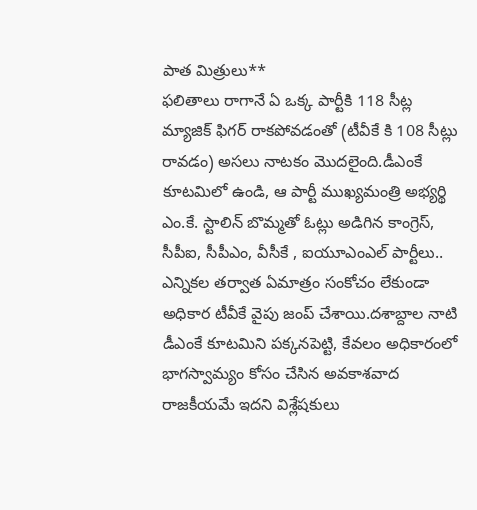పాత మిత్రులు**
ఫలితాలు రాగానే ఏ ఒక్క పార్టీకి 118 సీట్ల మ్యాజిక్ ఫిగర్ రాకపోవడంతో (టీవీకే కి 108 సీట్లు రావడం) అసలు నాటకం మొదలైంది.డీఎంకే కూటమిలో ఉండి, ఆ పార్టీ ముఖ్యమంత్రి అభ్యర్థి ఎం.కే. స్టాలిన్ బొమ్మతో ఓట్లు అడిగిన కాంగ్రెస్, సీపీఐ, సీపీఎం, వీసీకే , ఐయూఎంఎల్ పార్టీలు.. ఎన్నికల తర్వాత ఏమాత్రం సంకోచం లేకుండా అధికార టీవీకే వైపు జంప్ చేశాయి.దశాబ్దాల నాటి డీఎంకే కూటమిని పక్కనపెట్టి, కేవలం అధికారంలో భాగస్వామ్యం కోసం చేసిన అవకాశవాద రాజకీయమే ఇదని విశ్లేషకులు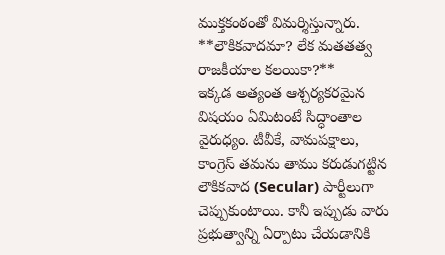ముక్తకంఠంతో విమర్శిస్తున్నారు.
**లౌకికవాదమా? లేక మతతత్వ రాజకీయాల కలయికా?**
ఇక్కడ అత్యంత ఆశ్చర్యకరమైన విషయం ఏమిటంటే సిద్ధాంతాల వైరుధ్యం. టీవీకే, వామపక్షాలు, కాంగ్రెస్ తమను తాము కరుడుగట్టిన లౌకికవాద (Secular) పార్టీలుగా చెప్పుకుంటాయి. కానీ ఇప్పుడు వారు ప్రభుత్వాన్ని ఏర్పాటు చేయడానికి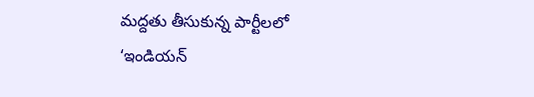మద్దతు తీసుకున్న పార్టీలలో ‘ఇండియన్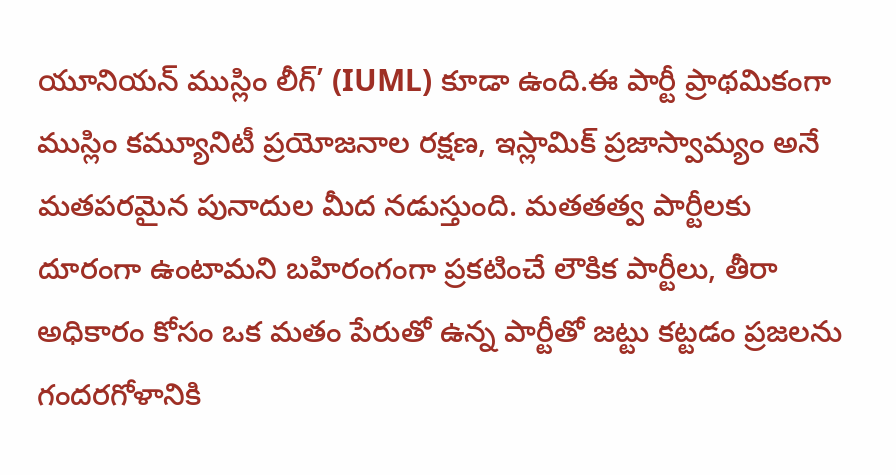యూనియన్ ముస్లిం లీగ్’ (IUML) కూడా ఉంది.ఈ పార్టీ ప్రాథమికంగా ముస్లిం కమ్యూనిటీ ప్రయోజనాల రక్షణ, ఇస్లామిక్ ప్రజాస్వామ్యం అనే మతపరమైన పునాదుల మీద నడుస్తుంది. మతతత్వ పార్టీలకు దూరంగా ఉంటామని బహిరంగంగా ప్రకటించే లౌకిక పార్టీలు, తీరా అధికారం కోసం ఒక మతం పేరుతో ఉన్న పార్టీతో జట్టు కట్టడం ప్రజలను గందరగోళానికి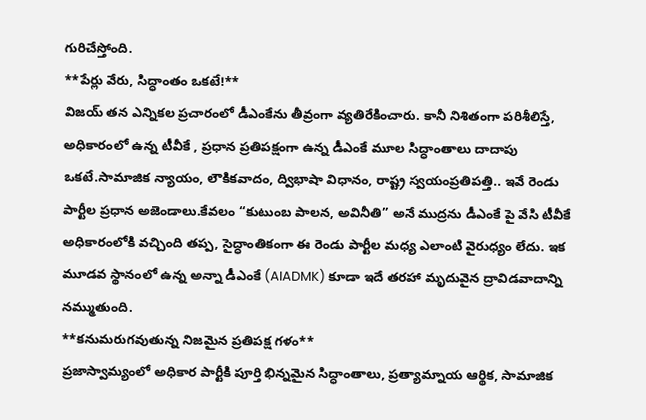గురిచేస్తోంది.
**పేర్లు వేరు, సిద్ధాంతం ఒకటే!**
విజయ్ తన ఎన్నికల ప్రచారంలో డీఎంకేను తీవ్రంగా వ్యతిరేకించారు. కానీ నిశితంగా పరిశీలిస్తే, అధికారంలో ఉన్న టీవీకే , ప్రధాన ప్రతిపక్షంగా ఉన్న డీఎంకే మూల సిద్ధాంతాలు దాదాపు ఒకటే.సామాజిక న్యాయం, లౌకికవాదం, ద్విభాషా విధానం, రాష్ట్ర స్వయంప్రతిపత్తి.. ఇవే రెండు పార్టీల ప్రధాన అజెండాలు.కేవలం “కుటుంబ పాలన, అవినీతి” అనే ముద్రను డీఎంకే పై వేసి టీవీకే అధికారంలోకి వచ్చింది తప్ప, సైద్ధాంతికంగా ఈ రెండు పార్టీల మధ్య ఎలాంటి వైరుధ్యం లేదు. ఇక మూడవ స్థానంలో ఉన్న అన్నా డీఎంకే (AIADMK) కూడా ఇదే తరహా మృదువైన ద్రావిడవాదాన్ని నమ్ముతుంది.
**కనుమరుగవుతున్న నిజమైన ప్రతిపక్ష గళం**
ప్రజాస్వామ్యంలో అధికార పార్టీకి పూర్తి భిన్నమైన సిద్ధాంతాలు, ప్రత్యామ్నాయ ఆర్థిక, సామాజిక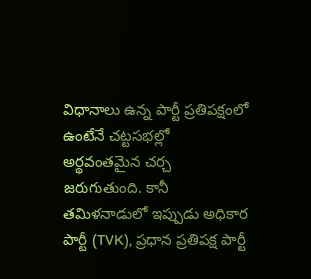విధానాలు ఉన్న పార్టీ ప్రతిపక్షంలో ఉంటేనే చట్టసభల్లో అర్థవంతమైన చర్చ జరుగుతుంది. కానీ తమిళనాడులో ఇప్పుడు అధికార పార్టీ (TVK), ప్రధాన ప్రతిపక్ష పార్టీ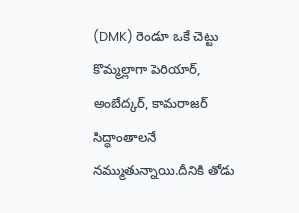(DMK) రెండూ ఒకే చెట్టు కొమ్మల్లాగా పెరియార్, అంబేద్కర్, కామరాజర్ సిద్ధాంతాలనే నమ్ముతున్నాయి.దీనికి తోడు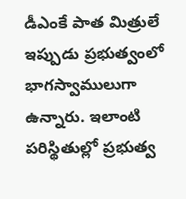డీఎంకే పాత మిత్రులే ఇప్పుడు ప్రభుత్వంలో భాగస్వాములుగా ఉన్నారు. ఇలాంటి పరిస్థితుల్లో ప్రభుత్వ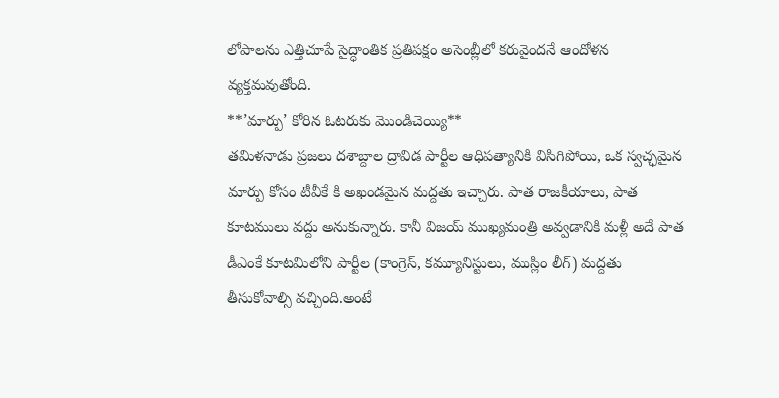లోపాలను ఎత్తిచూపే సైద్ధాంతిక ప్రతిపక్షం అసెంబ్లీలో కరువైందనే ఆందోళన వ్యక్తమవుతోంది.
**’మార్పు’ కోరిన ఓటరుకు మొండిచెయ్యి**
తమిళనాడు ప్రజలు దశాబ్దాల ద్రావిడ పార్టీల ఆధిపత్యానికి విసిగిపోయి, ఒక స్వచ్ఛమైన మార్పు కోసం టీవీకే కి అఖండమైన మద్దతు ఇచ్చారు. పాత రాజకీయాలు, పాత కూటములు వద్దు అనుకున్నారు. కానీ విజయ్ ముఖ్యమంత్రి అవ్వడానికి మళ్లీ అదే పాత డీఎంకే కూటమిలోని పార్టీల (కాంగ్రెస్, కమ్యూనిస్టులు, ముస్లిం లీగ్) మద్దతు తీసుకోవాల్సి వచ్చింది.అంటే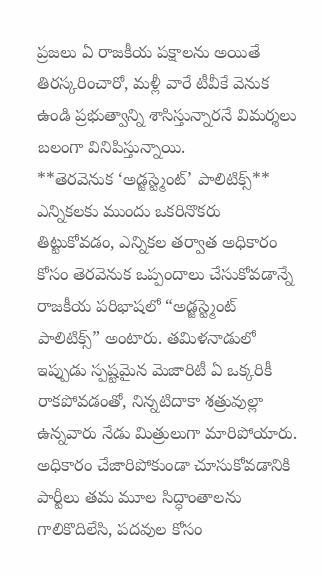ప్రజలు ఏ రాజకీయ పక్షాలను అయితే తిరస్కరించారో, మళ్లీ వారే టీవీకే వెనుక ఉండి ప్రభుత్వాన్ని శాసిస్తున్నారనే విమర్శలు బలంగా వినిపిస్తున్నాయి.
**తెరవెనుక ‘అడ్జస్ట్మెంట్’ పాలిటిక్స్**
ఎన్నికలకు ముందు ఒకరినొకరు తిట్టుకోవడం, ఎన్నికల తర్వాత అధికారం కోసం తెరవెనుక ఒప్పందాలు చేసుకోవడాన్నే రాజకీయ పరిభాషలో “అడ్జస్ట్మెంట్ పాలిటిక్స్” అంటారు. తమిళనాడులో ఇప్పుడు స్పష్టమైన మెజారిటీ ఏ ఒక్కరికీ రాకపోవడంతో, నిన్నటిదాకా శత్రువుల్లా ఉన్నవారు నేడు మిత్రులుగా మారిపోయారు. అధికారం చేజారిపోకుండా చూసుకోవడానికి పార్టీలు తమ మూల సిద్ధాంతాలను గాలికొదిలేసి, పదవుల కోసం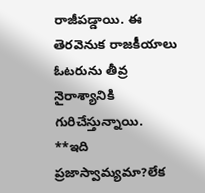రాజీపడ్డాయి. ఈ తెరవెనుక రాజకీయాలు ఓటరును తీవ్ర నైరాశ్యానికి గురిచేస్తున్నాయి.
**ఇది ప్రజాస్వామ్యమా?లేక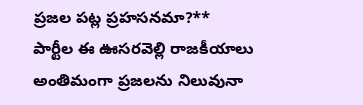ప్రజల పట్ల ప్రహసనమా?**
పార్టీల ఈ ఊసరవెల్లి రాజకీయాలు అంతిమంగా ప్రజలను నిలువునా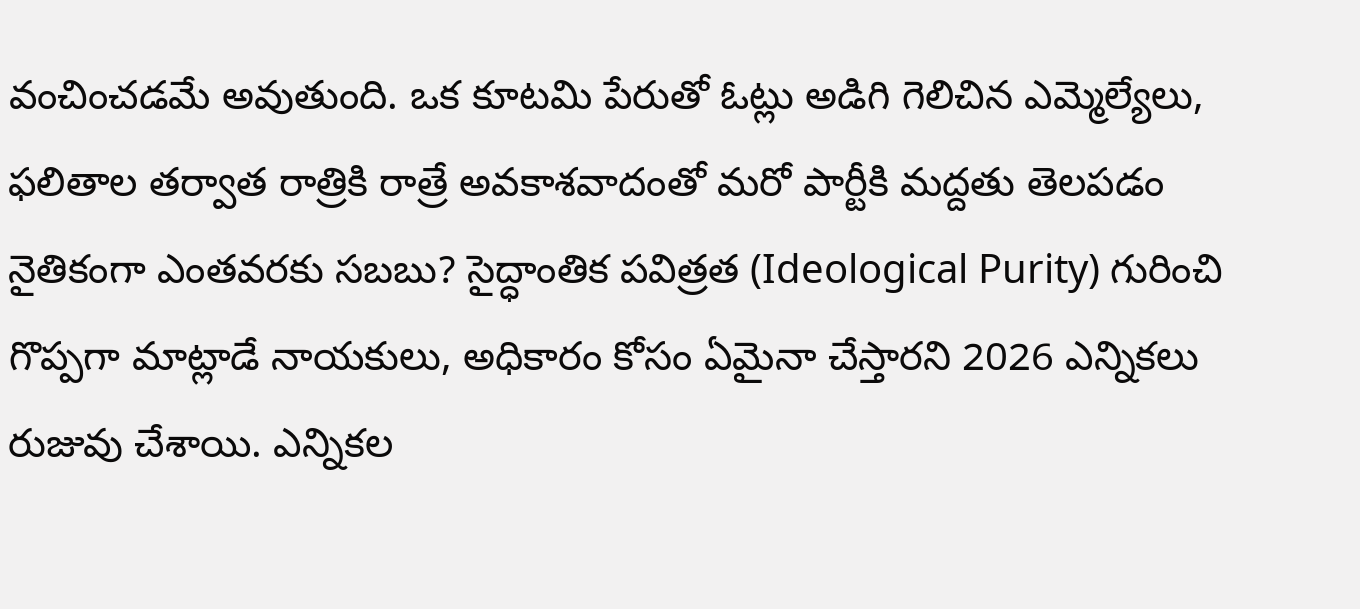వంచించడమే అవుతుంది. ఒక కూటమి పేరుతో ఓట్లు అడిగి గెలిచిన ఎమ్మెల్యేలు, ఫలితాల తర్వాత రాత్రికి రాత్రే అవకాశవాదంతో మరో పార్టీకి మద్దతు తెలపడం నైతికంగా ఎంతవరకు సబబు? సైద్ధాంతిక పవిత్రత (Ideological Purity) గురించి గొప్పగా మాట్లాడే నాయకులు, అధికారం కోసం ఏమైనా చేస్తారని 2026 ఎన్నికలు రుజువు చేశాయి. ఎన్నికల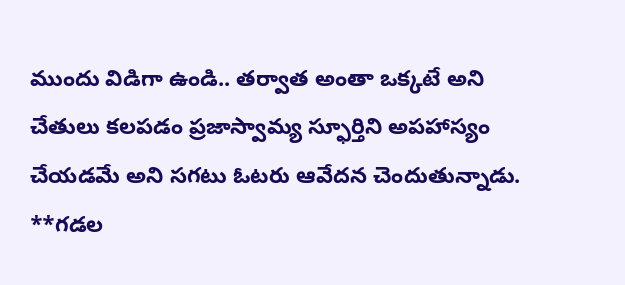ముందు విడిగా ఉండి.. తర్వాత అంతా ఒక్కటే అని చేతులు కలపడం ప్రజాస్వామ్య స్ఫూర్తిని అపహాస్యం చేయడమే అని సగటు ఓటరు ఆవేదన చెందుతున్నాడు.
**గడల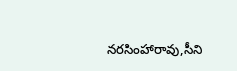నరసింహారావు,సీని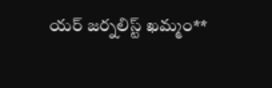యర్ జర్నలిస్ట్ ఖమ్మం**